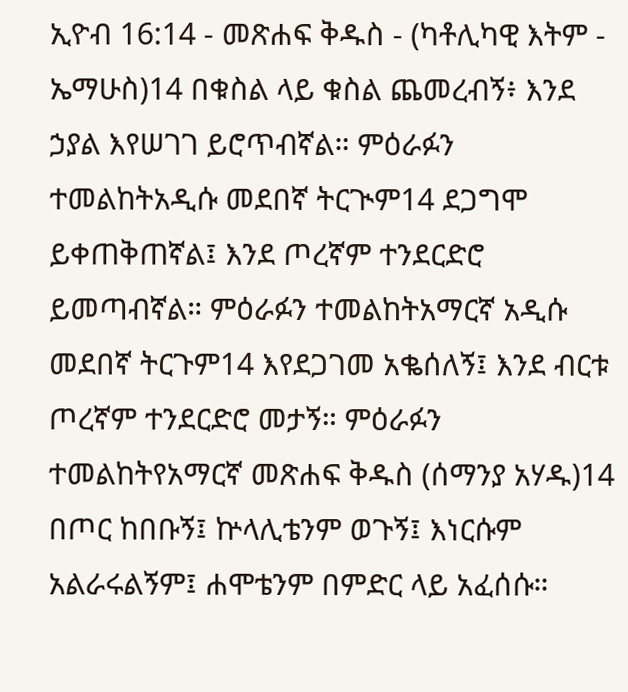ኢዮብ 16:14 - መጽሐፍ ቅዱስ - (ካቶሊካዊ እትም - ኤማሁስ)14 በቁስል ላይ ቁስል ጨመረብኝ፥ እንደ ኃያል እየሠገገ ይሮጥብኛል። ምዕራፉን ተመልከትአዲሱ መደበኛ ትርጒም14 ደጋግሞ ይቀጠቅጠኛል፤ እንደ ጦረኛም ተንደርድሮ ይመጣብኛል። ምዕራፉን ተመልከትአማርኛ አዲሱ መደበኛ ትርጉም14 እየደጋገመ አቈሰለኝ፤ እንደ ብርቱ ጦረኛም ተንደርድሮ መታኝ። ምዕራፉን ተመልከትየአማርኛ መጽሐፍ ቅዱስ (ሰማንያ አሃዱ)14 በጦር ከበቡኝ፤ ኵላሊቴንም ወጉኝ፤ እነርሱም አልራሩልኝም፤ ሐሞቴንም በምድር ላይ አፈሰሱ።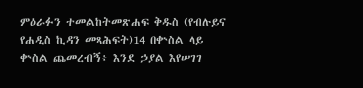ምዕራፉን ተመልከትመጽሐፍ ቅዱስ (የብሉይና የሐዲስ ኪዳን መጻሕፍት)14 በቍስል ላይ ቍስል ጨመረብኝ፥ እንደ ኃያል እየሠገገ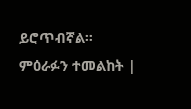ይሮጥብኛል። ምዕራፉን ተመልከት |